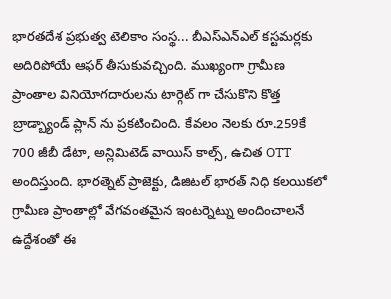భారతదేశ ప్రభుత్వ టెలికాం సంస్థ... బీఎస్ఎన్ఎల్ కస్టమర్లకు అదిరిపోయే ఆఫర్ తీసుకువచ్చింది. ముఖ్యంగా గ్రామీణ ప్రాంతాల వినియోగదారులను టార్గెట్ గా చేసుకొని కొత్త బ్రాడ్బ్యాండ్ ప్లాన్ ను ప్రకటించింది. కేవలం నెలకు రూ.259కే 700 జీబీ డేటా, అన్లిమిటెడ్ వాయిస్ కాల్స్, ఉచిత OTT అందిస్తుంది. భారత్నెట్ ప్రాజెక్టు, డిజిటల్ భారత్ నిధి కలయికలో గ్రామీణ ప్రాంతాల్లో వేగవంతమైన ఇంటర్నెట్ను అందించాలనే ఉద్దేశంతో ఈ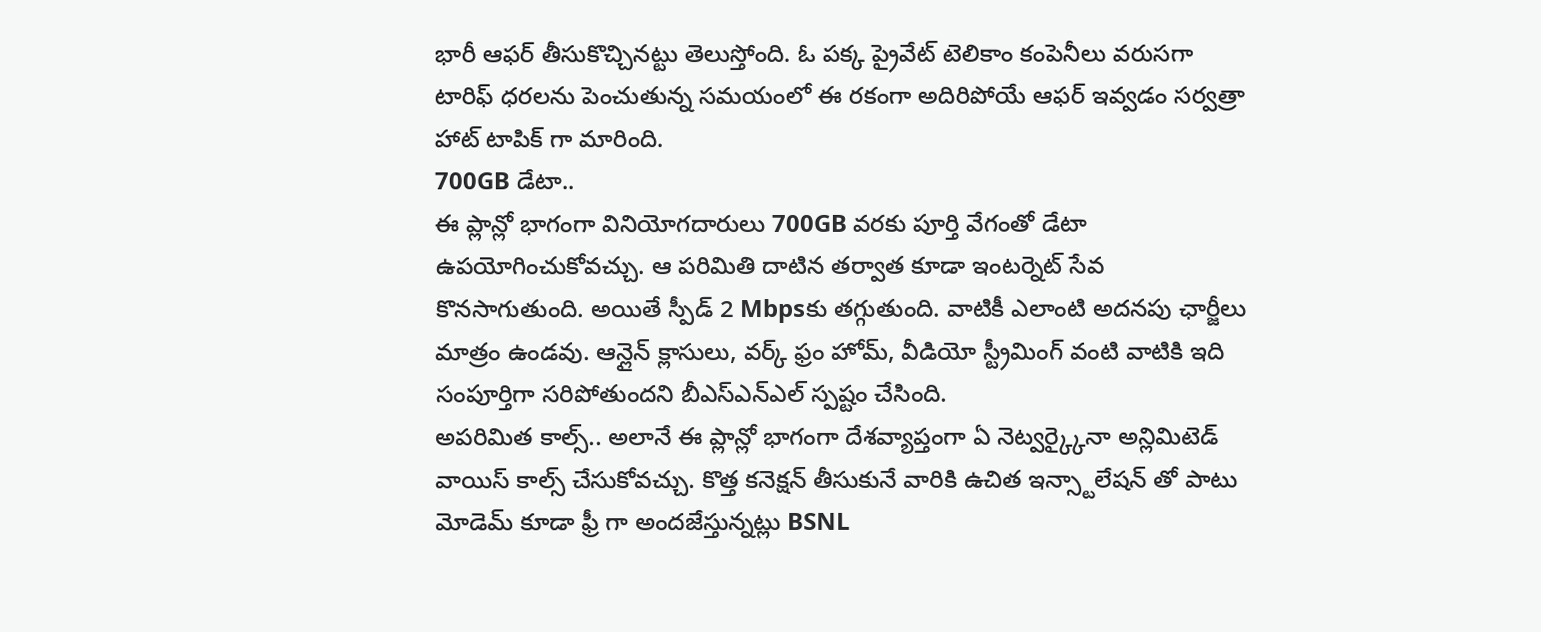భారీ ఆఫర్ తీసుకొచ్చినట్టు తెలుస్తోంది. ఓ పక్క ప్రైవేట్ టెలికాం కంపెనీలు వరుసగా టారిఫ్ ధరలను పెంచుతున్న సమయంలో ఈ రకంగా అదిరిపోయే ఆఫర్ ఇవ్వడం సర్వత్రా హాట్ టాపిక్ గా మారింది.
700GB డేటా..
ఈ ప్లాన్లో భాగంగా వినియోగదారులు 700GB వరకు పూర్తి వేగంతో డేటా ఉపయోగించుకోవచ్చు. ఆ పరిమితి దాటిన తర్వాత కూడా ఇంటర్నెట్ సేవ కొనసాగుతుంది. అయితే స్పీడ్ 2 Mbpsకు తగ్గుతుంది. వాటికీ ఎలాంటి అదనపు ఛార్జీలు మాత్రం ఉండవు. ఆన్లైన్ క్లాసులు, వర్క్ ఫ్రం హోమ్, వీడియో స్ట్రీమింగ్ వంటి వాటికి ఇది సంపూర్తిగా సరిపోతుందని బీఎస్ఎన్ఎల్ స్పష్టం చేసింది.
అపరిమిత కాల్స్.. అలానే ఈ ప్లాన్లో భాగంగా దేశవ్యాప్తంగా ఏ నెట్వర్క్కైనా అన్లిమిటెడ్ వాయిస్ కాల్స్ చేసుకోవచ్చు. కొత్త కనెక్షన్ తీసుకునే వారికి ఉచిత ఇన్స్టాలేషన్ తో పాటు మోడెమ్ కూడా ఫ్రీ గా అందజేస్తున్నట్లు BSNL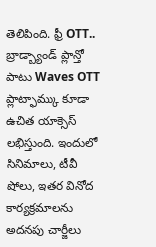తెలిపింది. ఫ్రీ OTT.. బ్రాడ్బ్యాండ్ ప్లాన్తో పాటు Waves OTT ప్లాట్ఫామ్కు కూడా ఉచిత యాక్సెస్ లభిస్తుంది. ఇందులో సినిమాలు, టీవీ షోలు, ఇతర వినోద కార్యక్రమాలను అదనపు చార్జీలు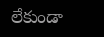లేకుండా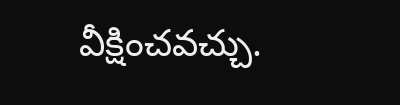వీక్షించవచ్చు.